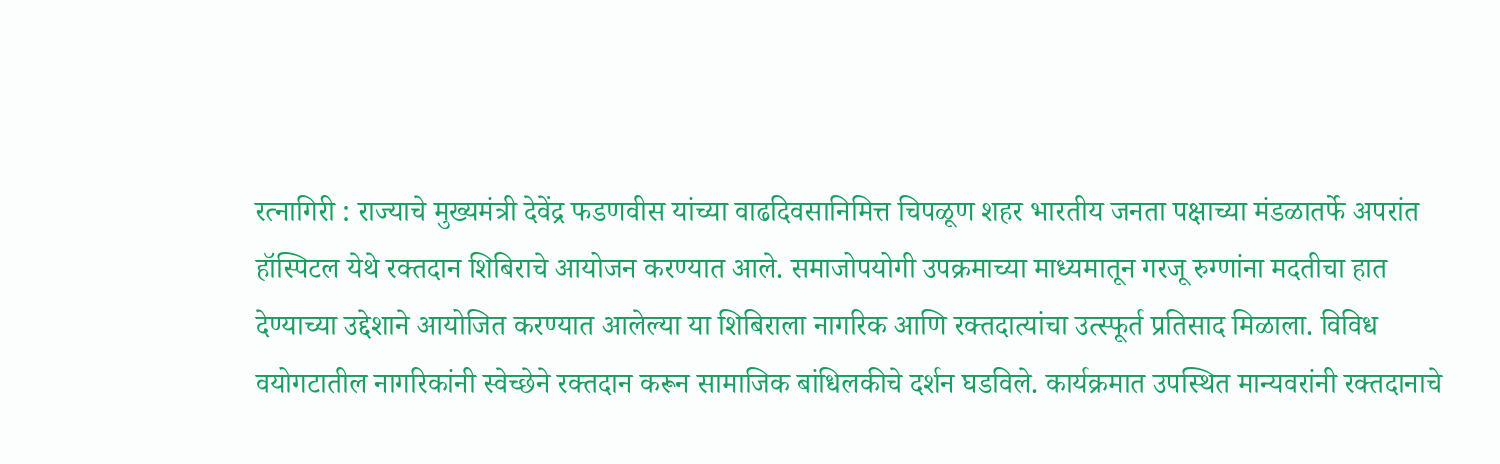रत्नागिरी : राज्याचे मुख्यमंत्री देवेंद्र फडणवीस यांच्या वाढदिवसानिमित्त चिपळूण शहर भारतीय जनता पक्षाच्या मंडळातर्फे अपरांत हॉस्पिटल येथे रक्तदान शिबिराचे आयोजन करण्यात आले. समाजोपयोगी उपक्रमाच्या माध्यमातून गरजू रुग्णांना मदतीचा हात देण्याच्या उद्देशाने आयोजित करण्यात आलेल्या या शिबिराला नागरिक आणि रक्तदात्यांचा उत्स्फूर्त प्रतिसाद मिळाला. विविध वयोगटातील नागरिकांनी स्वेच्छेने रक्तदान करून सामाजिक बांधिलकीचे दर्शन घडविले. कार्यक्रमात उपस्थित मान्यवरांनी रक्तदानाचे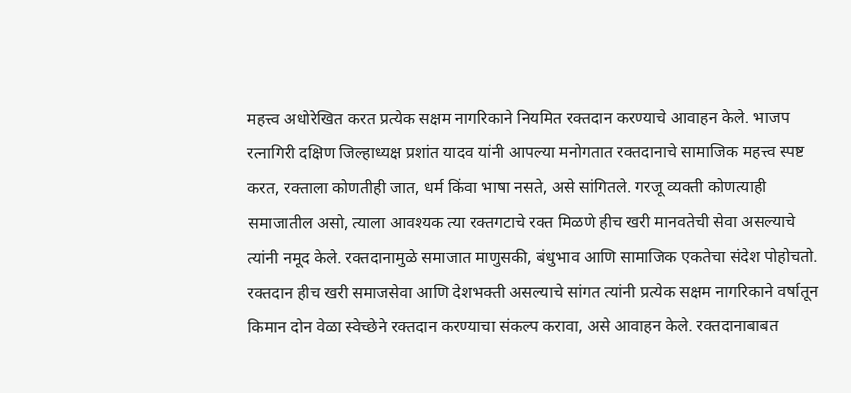महत्त्व अधोरेखित करत प्रत्येक सक्षम नागरिकाने नियमित रक्तदान करण्याचे आवाहन केले. भाजप रत्नागिरी दक्षिण जिल्हाध्यक्ष प्रशांत यादव यांनी आपल्या मनोगतात रक्तदानाचे सामाजिक महत्त्व स्पष्ट करत, रक्ताला कोणतीही जात, धर्म किंवा भाषा नसते, असे सांगितले. गरजू व्यक्ती कोणत्याही समाजातील असो, त्याला आवश्यक त्या रक्तगटाचे रक्त मिळणे हीच खरी मानवतेची सेवा असल्याचे त्यांनी नमूद केले. रक्तदानामुळे समाजात माणुसकी, बंधुभाव आणि सामाजिक एकतेचा संदेश पोहोचतो. रक्तदान हीच खरी समाजसेवा आणि देशभक्ती असल्याचे सांगत त्यांनी प्रत्येक सक्षम नागरिकाने वर्षातून किमान दोन वेळा स्वेच्छेने रक्तदान करण्याचा संकल्प करावा, असे आवाहन केले. रक्तदानाबाबत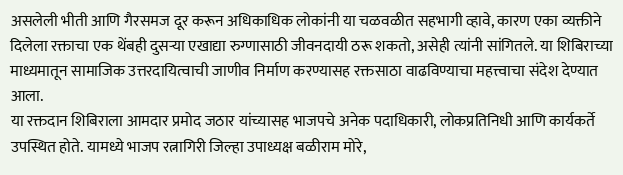असलेली भीती आणि गैरसमज दूर करून अधिकाधिक लोकांनी या चळवळीत सहभागी व्हावे, कारण एका व्यक्तीने दिलेला रक्ताचा एक थेंबही दुसऱ्या एखाद्या रुग्णासाठी जीवनदायी ठरू शकतो, असेही त्यांनी सांगितले. या शिबिराच्या माध्यमातून सामाजिक उत्तरदायित्वाची जाणीव निर्माण करण्यासह रक्तसाठा वाढविण्याचा महत्त्वाचा संदेश देण्यात आला.
या रक्तदान शिबिराला आमदार प्रमोद जठार यांच्यासह भाजपचे अनेक पदाधिकारी, लोकप्रतिनिधी आणि कार्यकर्ते उपस्थित होते. यामध्ये भाजप रत्नागिरी जिल्हा उपाध्यक्ष बळीराम मोरे,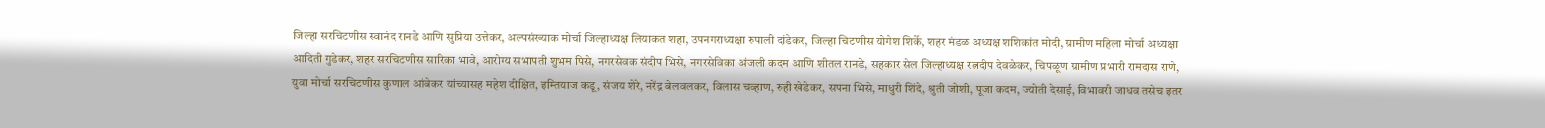जिल्हा सरचिटणीस स्वानंद रानडे आणि सुप्रिया उत्तेकर, अल्पसंख्याक मोर्चा जिल्हाध्यक्ष लियाकत शहा, उपनगराध्यक्षा रुपाली दांडेकर, जिल्हा चिटणीस योगेश शिर्के, शहर मंडळ अध्यक्ष शशिकांत मोदी, ग्रामीण महिला मोर्चा अध्यक्षा आदिती गुडेकर, शहर सरचिटणीस सारिका भावे, आरोग्य सभापती शुभम पिसे, नगरसेवक संदीप भिसे, नगरसेविका अंजली कदम आणि शीतल रानडे, सहकार सेल जिल्हाध्यक्ष रत्नदीप देवळेकर, चिपळूण ग्रामीण प्रभारी रामदास राणे, युवा मोर्चा सरचिटणीस कुणाल आंबेकर यांच्यासह महेश दीक्षित, इम्तियाज कडू, संजय शेरे, नरेंद्र बेलवलकर, विलास चव्हाण, रुही खेडेकर, सपना भिसे, माधुरी शिंदे, श्रुती जोशी, पूजा कदम, ज्योती देसाई, विभावरी जाधव तसेच इतर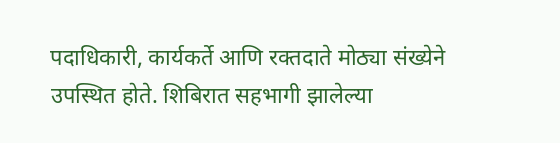पदाधिकारी, कार्यकर्ते आणि रक्तदाते मोठ्या संख्येने उपस्थित होते. शिबिरात सहभागी झालेल्या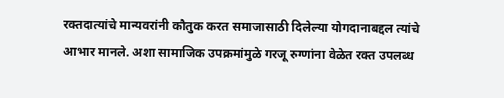रक्तदात्यांचे मान्यवरांनी कौतुक करत समाजासाठी दिलेल्या योगदानाबद्दल त्यांचे आभार मानले. अशा सामाजिक उपक्रमांमुळे गरजू रुग्णांना वेळेत रक्त उपलब्ध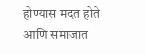होण्यास मदत होते आणि समाजात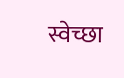स्वेच्छा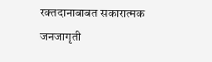रक्तदानाबाबत सकारात्मक जनजागृती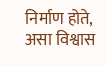निर्माण होते, असा विश्वास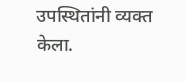उपस्थितांनी व्यक्त केला.